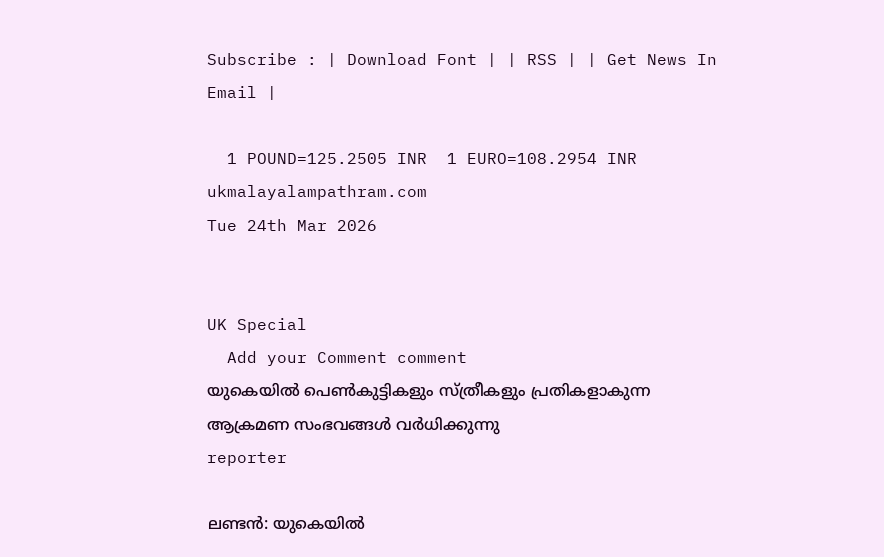Subscribe : | Download Font | | RSS | | Get News In Email |

  1 POUND=125.2505 INR  1 EURO=108.2954 INR
ukmalayalampathram.com
Tue 24th Mar 2026


UK Special
  Add your Comment comment
യുകെയില്‍ പെണ്‍കുട്ടികളും സ്ത്രീകളും പ്രതികളാകുന്ന ആക്രമണ സംഭവങ്ങള്‍ വര്‍ധിക്കുന്നു
reporter

ലണ്ടന്‍: യുകെയില്‍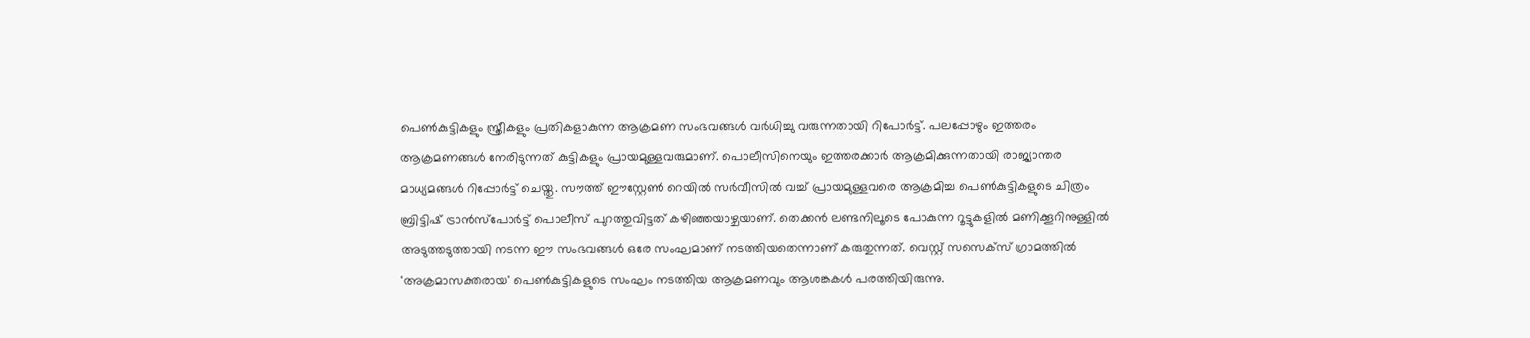പെണ്‍കുട്ടികളും സ്ത്രീകളും പ്രതികളാകുന്ന ആക്രമണ സംഭവങ്ങള്‍ വര്‍ധിച്ചു വരുന്നതായി റിപോര്‍ട്ട്. പലപ്പോഴും ഇത്തരം ആക്രമണങ്ങള്‍ നേരിടുന്നത് കുട്ടികളും പ്രായമുള്ളവരുമാണ്. പൊലീസിനെയും ഇത്തരക്കാര്‍ ആക്രമിക്കുന്നതായി രാജ്യാന്തര മാധ്യമങ്ങള്‍ റിപ്പോര്‍ട്ട് ചെയ്തു. സൗത്ത് ഈസ്റ്റേണ്‍ റെയില്‍ സര്‍വീസില്‍ വച്ച് പ്രായമുള്ളവരെ ആക്രമിച്ച പെണ്‍കുട്ടികളുടെ ചിത്രം ബ്രിട്ടിഷ് ട്രാന്‍സ്പോര്‍ട്ട് പൊലീസ് പുറത്തുവിട്ടത് കഴിഞ്ഞയാഴ്ചയാണ്. തെക്കന്‍ ലണ്ടനിലൂടെ പോകുന്ന റൂട്ടുകളില്‍ മണിക്കൂറിനുള്ളില്‍ അടുത്തടുത്തായി നടന്ന ഈ സംഭവങ്ങള്‍ ഒരേ സംഘമാണ് നടത്തിയതെന്നാണ് കരുതുന്നത്. വെസ്റ്റ് സസെക്‌സ് ഗ്രാമത്തില്‍ 'അക്രമാസക്തരായ' പെണ്‍കുട്ടികളുടെ സംഘം നടത്തിയ ആക്രമണവും ആശങ്കകള്‍ പരത്തിയിരുന്നു.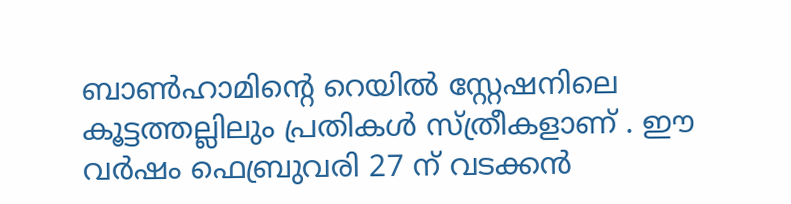ബാണ്‍ഹാമിന്റെ റെയില്‍ സ്റ്റേഷനിലെ കൂട്ടത്തല്ലിലും പ്രതികള്‍ സ്ത്രീകളാണ് . ഈ വര്‍ഷം ഫെബ്രുവരി 27 ന് വടക്കന്‍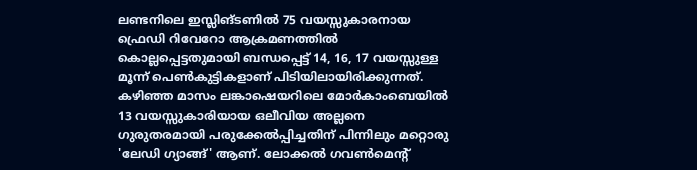ലണ്ടനിലെ ഇസ്ലിങ്ടണില്‍ 75 വയസ്സുകാരനായ ഫ്രെഡി റിവേറോ ആക്രമണത്തില്‍ കൊല്ലപ്പെട്ടതുമായി ബന്ധപ്പെട്ട് 14, 16, 17 വയസ്സുള്ള മൂന്ന് പെണ്‍കുട്ടികളാണ് പിടിയിലായിരിക്കുന്നത്. കഴിഞ്ഞ മാസം ലങ്കാഷെയറിലെ മോര്‍കാംബെയില്‍ 13 വയസ്സുകാരിയായ ഒലീവിയ അല്ലനെ ഗുരുതരമായി പരുക്കേല്‍പ്പിച്ചതിന് പിന്നിലും മറ്റൊരു 'ലേഡി ഗ്യാങ്ങ്' ആണ്. ലോക്കല്‍ ഗവണ്‍മെന്റ്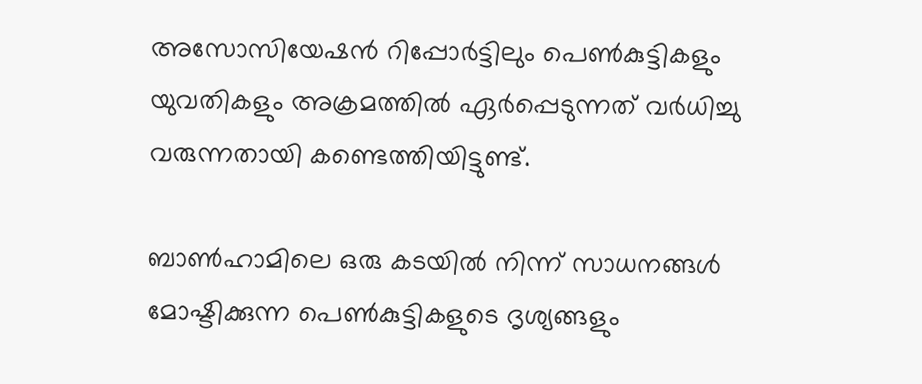അസോസിയേഷന്‍ റിപ്പോര്‍ട്ടിലും പെണ്‍കുട്ടികളും യുവതികളും അക്രമത്തില്‍ ഏര്‍പ്പെടുന്നത് വര്‍ധിച്ചു വരുന്നതായി കണ്ടെത്തിയിട്ടുണ്ട്.

ബാണ്‍ഹാമിലെ ഒരു കടയില്‍ നിന്ന് സാധനങ്ങള്‍ മോഷ്ടിക്കുന്ന പെണ്‍കുട്ടികളുടെ ദൃശ്യങ്ങളും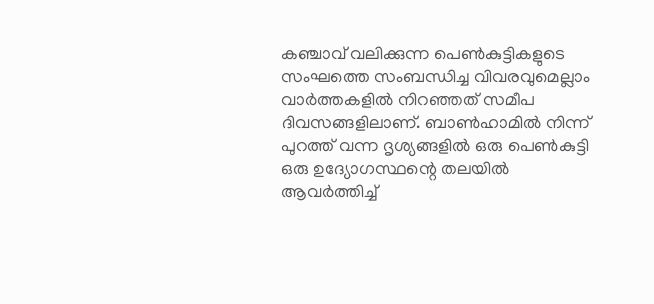കഞ്ചാവ് വലിക്കുന്ന പെണ്‍കുട്ടികളുടെ സംഘത്തെ സംബന്ധിച്ച വിവരവുമെല്ലാം വാര്‍ത്തകളില്‍ നിറഞ്ഞത് സമീപ ദിവസങ്ങളിലാണ്. ബാണ്‍ഹാമില്‍ നിന്ന് പുറത്ത് വന്ന ദൃശ്യങ്ങളില്‍ ഒരു പെണ്‍കുട്ടി ഒരു ഉദ്യോഗസ്ഥന്റെ തലയില്‍ ആവര്‍ത്തിച്ച്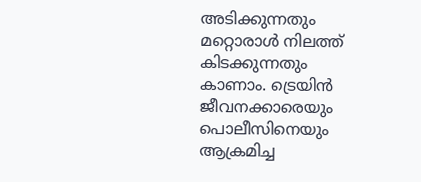അടിക്കുന്നതും മറ്റൊരാള്‍ നിലത്ത് കിടക്കുന്നതും കാണാം. ട്രെയിന്‍ ജീവനക്കാരെയും പൊലീസിനെയും ആക്രമിച്ച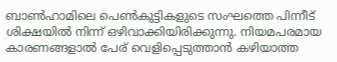ബാണ്‍ഹാമിലെ പെണ്‍കുട്ടികളുടെ സംഘത്തെ പിന്നീട് ശിക്ഷയില്‍ നിന്ന് ഒഴിവാക്കിയിരിക്കുന്നു. നിയമപരമായ കാരണങ്ങളാല്‍ പേര് വെളിപ്പെടുത്താന്‍ കഴിയാത്ത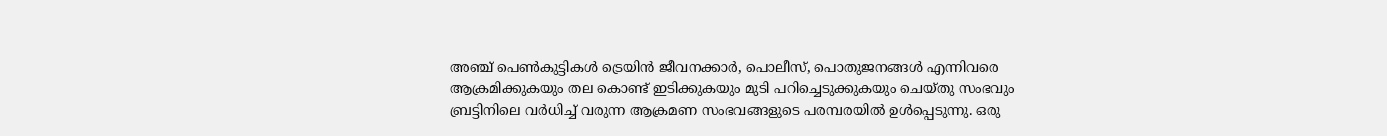അഞ്ച് പെണ്‍കുട്ടികള്‍ ട്രെയിന്‍ ജീവനക്കാര്‍, പൊലീസ്, പൊതുജനങ്ങള്‍ എന്നിവരെ ആക്രമിക്കുകയും തല കൊണ്ട് ഇടിക്കുകയും മുടി പറിച്ചെടുക്കുകയും ചെയ്തു സംഭവും ബ്രട്ടിനിലെ വര്‍ധിച്ച് വരുന്ന ആക്രമണ സംഭവങ്ങളുടെ പരമ്പരയില്‍ ഉള്‍പ്പെടുന്നു. ഒരു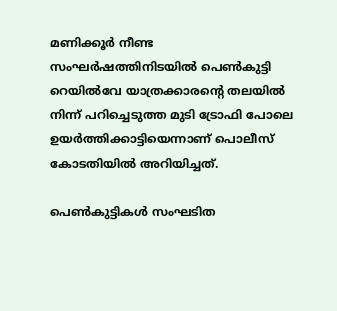മണിക്കൂര്‍ നീണ്ട സംഘര്‍ഷത്തിനിടയില്‍ പെണ്‍കുട്ടി റെയില്‍വേ യാത്രക്കാരന്റെ തലയില്‍ നിന്ന് പറിച്ചെടുത്ത മുടി ട്രോഫി പോലെ ഉയര്‍ത്തിക്കാട്ടിയെന്നാണ് പൊലീസ് കോടതിയില്‍ അറിയിച്ചത്.

പെണ്‍കുട്ടികള്‍ സംഘടിത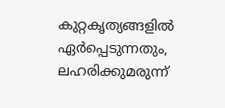കുറ്റകൃത്യങ്ങളില്‍ ഏര്‍പ്പെടുന്നതും, ലഹരിക്കുമരുന്ന്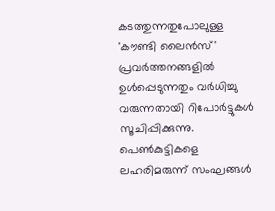കടത്തുന്നതുപോലുള്ള 'കൗണ്ടി ലൈന്‍സ്' പ്രവര്‍ത്തനങ്ങളില്‍ ഉള്‍പ്പെടുന്നതും വര്‍ധിച്ചു വരുന്നതായി റിപോര്‍ട്ടുകള്‍ സൂചിപ്പിക്കുന്നു. പെണ്‍കുട്ടികളെ ലഹരിമരുന്ന് സംഘങ്ങള്‍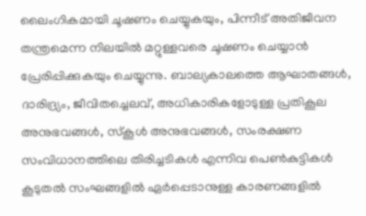ലൈംഗികമായി ചൂഷണം ചെയ്യുകയും, പിന്നീട് അതിജീവന തന്ത്രമെന്ന നിലയില്‍ മറ്റുള്ളവരെ ചൂഷണം ചെയ്യാന്‍ പ്രേരിപ്പിക്കുകയും ചെയ്യുന്നു. ബാല്യകാലത്തെ ആഘാതങ്ങള്‍, ദാരിദ്ര്യം, ജീവിതച്ചെലവ്, അധികാരികളോടുള്ള പ്രതികൂല അനുഭവങ്ങള്‍, സ്‌കൂള്‍ അനുഭവങ്ങള്‍, സംരക്ഷണ സംവിധാനത്തിലെ തിരിച്ചടികള്‍ എന്നിവ പെണ്‍കുട്ടികള്‍ കൂടുതല്‍ സംഘങ്ങളില്‍ ഏര്‍പ്പെടാനുള്ള കാരണങ്ങളില്‍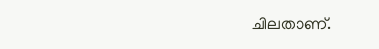ചിലതാണ്.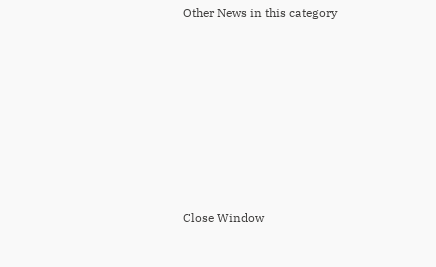Other News in this category








Close Window